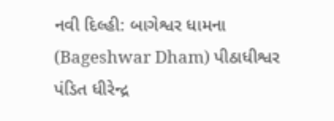નવી દિલ્હી: બાગેશ્વર ધામના (Bageshwar Dham) પીઠાધીશ્વર પંડિત ધીરેન્દ્ર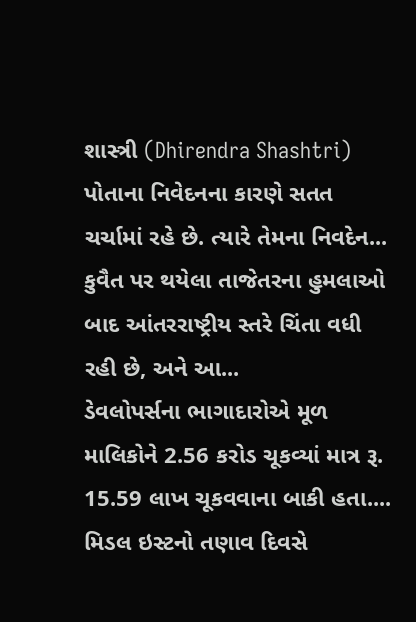શાસ્ત્રી (Dhirendra Shashtri) પોતાના નિવેદનના કારણે સતત ચર્ચામાં રહે છે. ત્યારે તેમના નિવદેન...
કુવૈત પર થયેલા તાજેતરના હુમલાઓ બાદ આંતરરાષ્ટ્રીય સ્તરે ચિંતા વધી રહી છે, અને આ...
ડેવલોપર્સના ભાગાદારોએ મૂળ માલિકોને 2.56 કરોડ ચૂકવ્યાં માત્ર રૂ. 15.59 લાખ ચૂકવવાના બાકી હતા....
મિડલ ઇસ્ટનો તણાવ દિવસે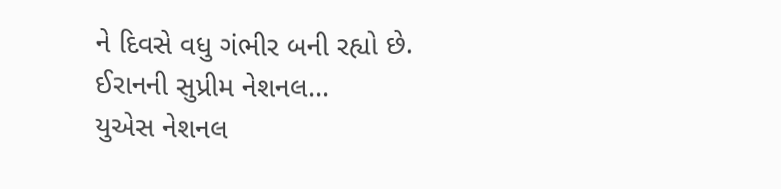ને દિવસે વધુ ગંભીર બની રહ્યો છે. ઈરાનની સુપ્રીમ નેશનલ...
યુએસ નેશનલ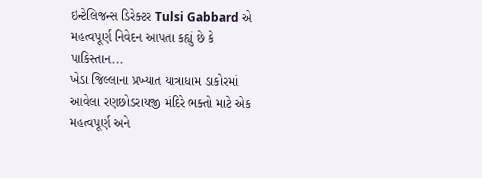ઇન્ટેલિજન્સ ડિરેક્ટર Tulsi Gabbard એ મહત્વપૂર્ણ નિવેદન આપતા કહ્યું છે કે પાકિસ્તાન...
ખેડા જિલ્લાના પ્રખ્યાત યાત્રાધામ ડાકોરમાં આવેલા રણછોડરાયજી મંદિરે ભક્તો માટે એક મહત્વપૂર્ણ અને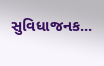સુવિધાજનક...